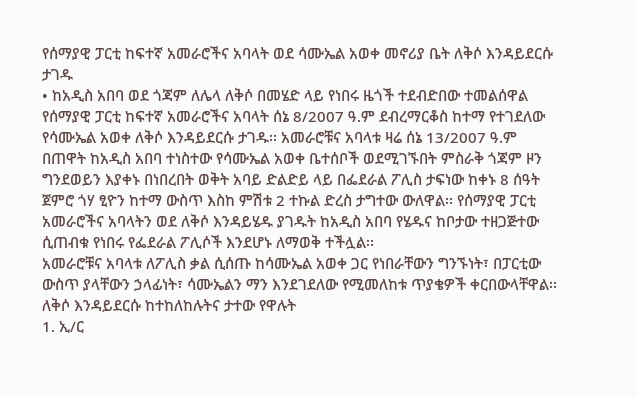የሰማያዊ ፓርቲ ከፍተኛ አመራሮችና አባላት ወደ ሳሙኤል አወቀ መኖሪያ ቤት ለቅሶ እንዳይደርሱ ታገዱ
• ከአዲስ አበባ ወደ ጎጃም ለሌላ ለቅሶ በመሄድ ላይ የነበሩ ዜጎች ተደብድበው ተመልሰዋል
የሰማያዊ ፓርቲ ከፍተኛ አመራሮችና አባላት ሰኔ 8/2007 ዓ.ም ደብረማርቆስ ከተማ የተገደለው የሳሙኤል አወቀ ለቅሶ እንዳይደርሱ ታገዱ፡፡ አመራሮቹና አባላቱ ዛሬ ሰኔ 13/2007 ዓ.ም በጠዋት ከአዲስ አበባ ተነስተው የሳሙኤል አወቀ ቤተሰቦች ወደሚገኙበት ምስራቅ ጎጃም ዞን ግንደወይን እያቀኑ በነበረበት ወቅት አባይ ድልድይ ላይ በፌደራል ፖሊስ ታፍነው ከቀኑ 8 ሰዓት ጀምሮ ጎሃ ፂዮን ከተማ ውስጥ እስከ ምሽቱ 2 ተኩል ድረስ ታግተው ውለዋል፡፡ የሰማያዊ ፓርቲ አመራሮችና አባላትን ወደ ለቅሶ እንዳይሄዱ ያገዱት ከአዲስ አበባ የሄዱና ከቦታው ተዘጋጅተው ሲጠብቁ የነበሩ የፌደራል ፖሊሶች እንደሆኑ ለማወቅ ተችሏል፡፡
አመራሮቹና አባላቱ ለፖሊስ ቃል ሲሰጡ ከሳሙኤል አወቀ ጋር የነበራቸውን ግንኙነት፣ በፓርቲው ውስጥ ያላቸውን ኃላፊነት፣ ሳሙኤልን ማን እንደገደለው የሚመለከቱ ጥያቄዎች ቀርበውላቸዋል፡፡ ለቅሶ እንዳይደርሱ ከተከለከሉትና ታተው የዋሉት
1. ኢ/ር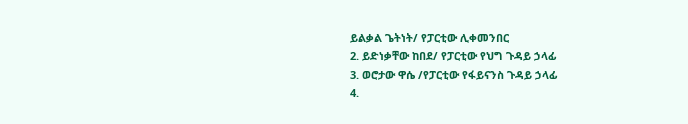ይልቃል ጌትነት/ የፓርቲው ሊቀመንበር
2. ይድነቃቸው ከበደ/ የፓርቲው የህግ ጉዳይ ኃላፊ
3. ወሮታው ዋሴ /የፓርቲው የፋይናንስ ጉዳይ ኃላፊ
4.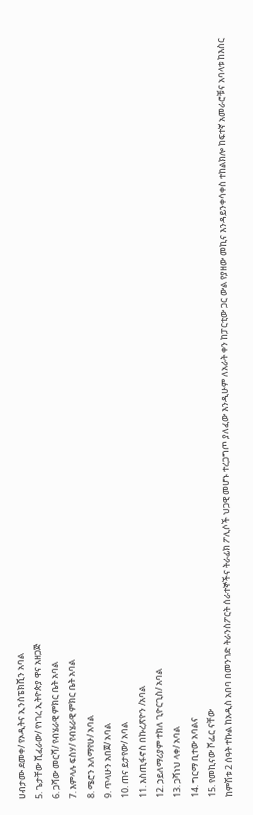ሀብታሙ ደመቀ/ የኦዲትና ኢንስፔክሺን አባል
5. ጌታቸው ሺፈራው/ የነገረ ኢትዮጵያ ዋና አዘጋጅ
6. ጋሻው መርሻ/ የብሄራዊ ምክር ቤት አባል
7. እምላሉ ፍስሃ/ የብሄራዊ ምክር ቤት አባል
8. ሜሮን አለማየሁ/ አባል
9. ጥላሁን አበጀ/ አባል
10. ጠና ይታየው/ አባል
11. እስጢፋኖስ በኩረጽዮን /አባል
12. ኃይለማሪያም ተክለ ጊዮርጊስ/ አባል
13. ጋሻነህ ላቀ/ አባል
14. ግርማ ቢተው አባልና
15. የመኪናው ሾፌር ናቸው
ከምሽቱ 2 ሰዓት ተኩል ከአዲስ አበባ በመንገድ ትራንስፖርት ሰራተኞችና ትራፊክ ፖሊሶች ህጋዊ መሆኑ ተረጋግጦ ያለፈው እንዲሁም ለአራት ቀን ከፓርቲው ጋር ውል የያዘው መኪና እንዳይንቀሳቀስ ተከልክሎ ከፍተኛ አመራሮቹና አባላቱ ከእስር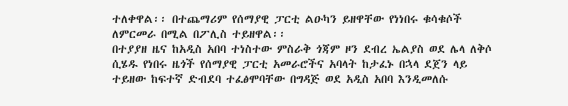ተለቀዋል፡፡ በተጨማሪም የሰማያዊ ፓርቲ ልዑካን ይዘዋቸው የነነበሩ ቁሳቁሶች ለምርመራ በሚል በፖሊስ ተይዘዋል፡፡
በተያያዘ ዜና ከአዲስ አበባ ተነስተው ምስራቅ ጎጃም ዞን ደብረ ኤልያስ ወደ ሌላ ለቅሶ ሲሄዱ የነበሩ ዜጎች የሰማያዊ ፓርቲ አመራሮችና አባላት ከታፈኑ በኋላ ደጀን ላይ ተይዘው ከፍተኛ ድብደባ ተፈፅሞባቸው በግዳጅ ወደ አዲስ አበባ እንዲመለሱ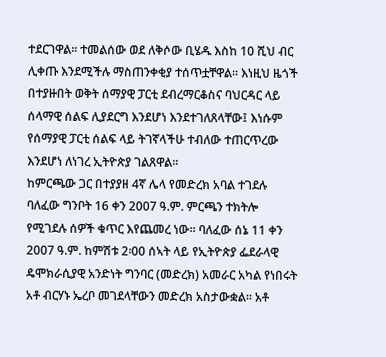ተደርገዋል፡፡ ተመልሰው ወደ ለቅሶው ቢሄዱ እስከ 10 ሺህ ብር ሊቀጡ እንደሚችሉ ማስጠንቀቂያ ተሰጥቷቸዋል፡፡ እነዚህ ዜጎች በተያዙበት ወቅት ሰማያዊ ፓርቲ ደብረማርቆስና ባህርዳር ላይ ሰላማዊ ሰልፍ ሊያደርግ እንደሆነ እንደተገለጸላቸው፤ እነሱም የሰማያዊ ፓርቲ ሰልፍ ላይ ትገኛላችሁ ተብለው ተጠርጥረው እንደሆነ ለነገረ ኢትዮጵያ ገልጸዋል፡፡
ከምርጫው ጋር በተያያዘ 4ኛ ሌላ የመድረክ አባል ተገደሉ
ባለፈው ግንቦት 16 ቀን 2007 ዓ.ም. ምርጫን ተክትሎ የሚገደሉ ሰዎች ቁጥር እየጨመረ ነው፡፡ ባለፈው ሰኔ 11 ቀን 2007 ዓ.ም. ከምሽቱ 2፡00 ሰኣት ላይ የኢትዮጵያ ፌደራላዊ ዴሞክራሲያዊ አንድነት ግንባር (መድረክ) አመራር አካል የነበሩት አቶ ብርሃኑ ኤረቦ መገደላቸውን መድረክ አስታውቋል፡፡ አቶ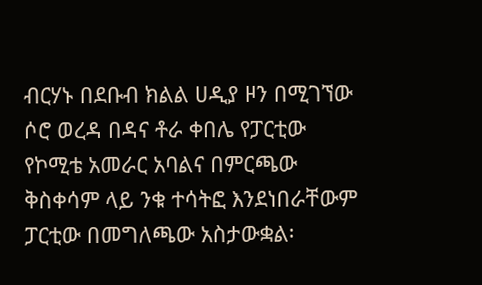ብርሃኑ በደቡብ ክልል ሀዲያ ዞን በሚገኘው ሶሮ ወረዳ በዳና ቶራ ቀበሌ የፓርቲው የኮሚቴ አመራር አባልና በምርጫው ቅስቀሳም ላይ ንቁ ተሳትፎ እንደነበራቸውም ፓርቲው በመግለጫው አስታውቋል፡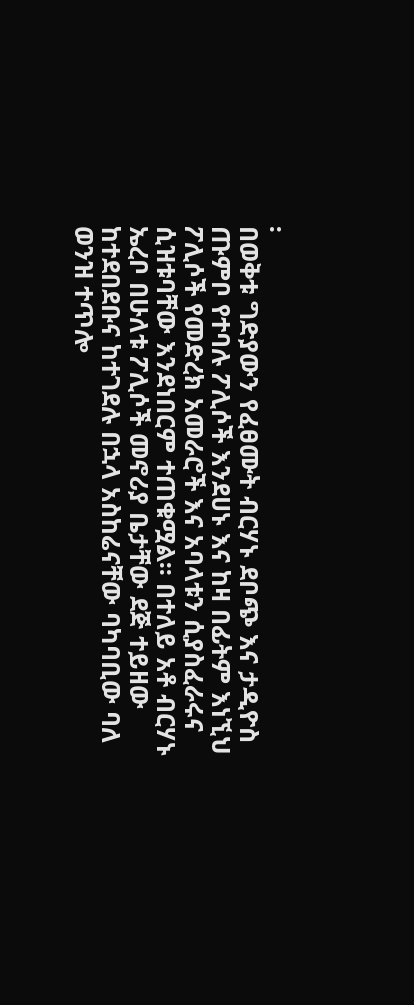፡
በወቅቱ ግድያውን የፈፀሙት ብርሃኑ ደቦጭ እና ታዲዮስ ጡምቦ የተባሉ ፖሊሶች እንደሀኑ እና ከዛ በፊትም እነኚህ ፖሊሶች የመድረክ አመራሮች እና አባላቱን ሲያስፈራሩና ሲዝቱባቸው እንደነበርም ተጠቁሟል፡፡ በተለይ አቶ ብርሃኑ ኤረቦ በሁለቱ ፖሊሶች መኖሪያ ቤታቸው ደጅ ተይዘው ከተደበደቡና ከተገደሉ በኋላ አስከሬናቸው ባካባቢው ባለ ወንዝ ተጥሎ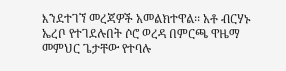እንደተገኘ መረጃዎች አመልክተዋል፡፡ አቶ ብርሃኑ ኤረቦ የተገደሉበት ሶሮ ወረዳ በምርጫ ዋዜማ መምህር ጌታቸው የተባሉ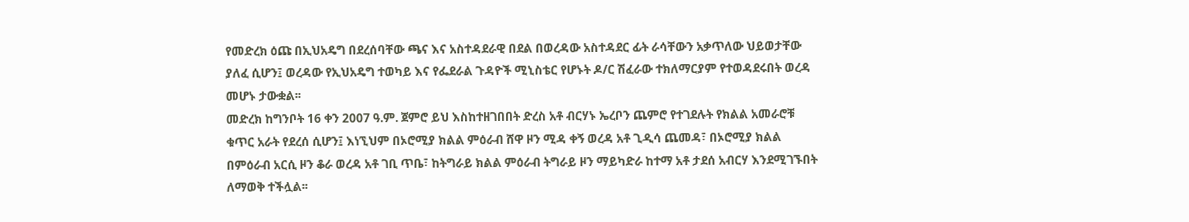የመድረክ ዕጩ በኢህአዴግ በደረሰባቸው ጫና እና አስተዳደራዊ በደል በወረዳው አስተዳደር ፊት ራሳቸውን አቃጥለው ህይወታቸው ያለፈ ሲሆን፤ ወረዳው የኢህአዴግ ተወካይ እና የፌደራል ጉዳዮች ሚኒስቴር የሆኑት ዶ/ር ሽፈራው ተክለማርያም የተወዳደሩበት ወረዳ መሆኑ ታውቋል፡፡
መድረክ ከግንቦት 16 ቀን 2007 ዓ.ም. ጀምሮ ይህ እስከተዘገበበት ድረስ አቶ ብርሃኑ ኤረቦን ጨምሮ የተገደሉት የክልል አመራሮቹ ቁጥር አራት የደረሰ ሲሆን፤ እነኚህም በኦሮሚያ ክልል ምዕራብ ሸዋ ዞን ሚዳ ቀኝ ወረዳ አቶ ጊዲሳ ጨመዳ፣ በኦሮሚያ ክልል በምዕራብ አርሲ ዞን ቆራ ወረዳ አቶ ገቢ ጥቤ፣ ከትግራይ ክልል ምዕራብ ትግራይ ዞን ማይካድራ ከተማ አቶ ታደሰ አብርሃ እንደሚገኙበት ለማወቅ ተችሏል፡፡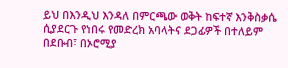ይህ በእንዲህ እንዳለ በምርጫው ወቅት ከፍተኛ እንቅስቃሴ ሲያደርጉ የነበሩ የመድረክ አባላትና ደጋፊዎች በተለይም በደቡብ፣ በኦሮሚያ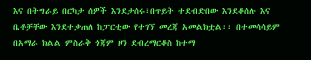እና በትግራይ በርካታ ሰዎች እንደታሰሩ፣በጥይት ተደብድበው እንደቆሰሉ እና ቤቶቻቸው እንደተቃጠለ ከፓርቲው የተገኘ መረጃ አመልክቷል፡፡ በተመሳሳይም በአማራ ክልል ምስራቅ ጎጃም ዞን ደብረማርቆስ ከተማ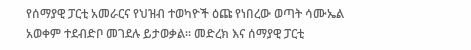የሰማያዊ ፓርቲ አመራርና የህዝብ ተወካዮች ዕጩ የነበረው ወጣት ሳሙኤል አወቀም ተደብድቦ መገደሉ ይታወቃል፡፡ መድረክ እና ሰማያዊ ፓርቲ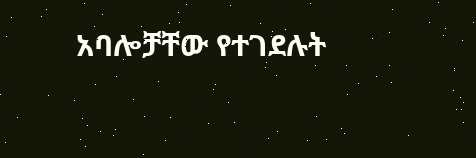አባሎቻቸው የተገደሉት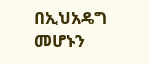በኢህአዴግ መሆኑን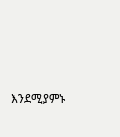እንደሚያምኑ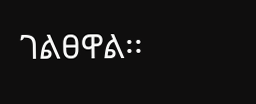ገልፀዋል፡፡